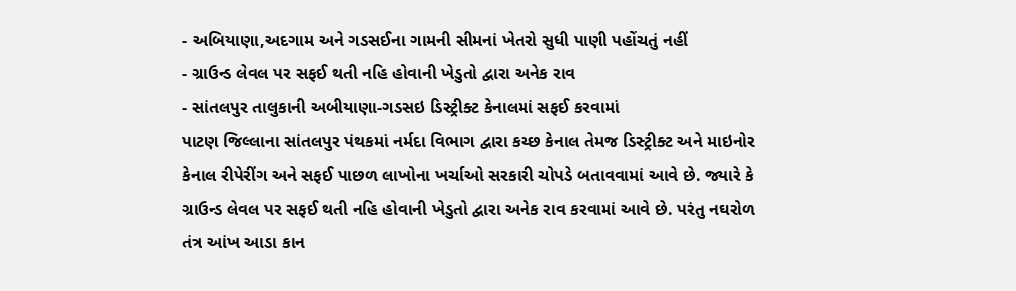- અબિયાણા,અદગામ અને ગડસઈના ગામની સીમનાં ખેતરો સુધી પાણી પહોંચતું નહીં
- ગ્રાઉન્ડ લેવલ પર સફઈ થતી નહિ હોવાની ખેડુતો દ્વારા અનેક રાવ
- સાંતલપુર તાલુકાની અબીયાણા-ગડસઇ ડિસ્ટ્રીક્ટ કેનાલમાં સફઈ કરવામાં
પાટણ જિલ્લાના સાંતલપુર પંથકમાં નર્મદા વિભાગ દ્વારા કચ્છ કેનાલ તેમજ ડિસ્ટ્રીક્ટ અને માઇનોર કેનાલ રીપેરીંગ અને સફઈ પાછળ લાખોના ખર્ચાઓ સરકારી ચોપડે બતાવવામાં આવે છે. જ્યારે કે ગ્રાઉન્ડ લેવલ પર સફઈ થતી નહિ હોવાની ખેડુતો દ્વારા અનેક રાવ કરવામાં આવે છે. પરંતુ નઘરોળ તંત્ર આંખ આડા કાન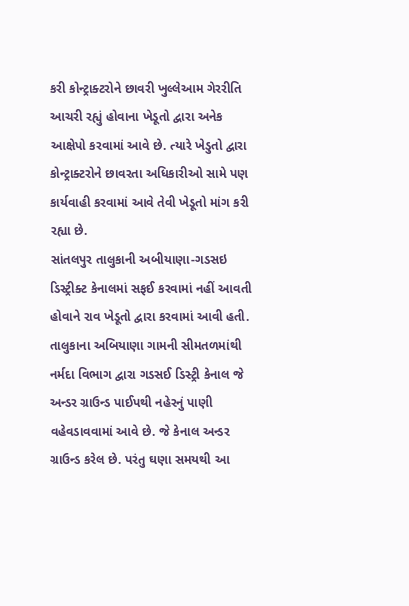કરી કોન્ટ્રાક્ટરોને છાવરી ખુલ્લેઆમ ગેરરીતિ આચરી રહ્યું હોવાના ખેડૂતો દ્વારા અનેક આક્ષેપો કરવામાં આવે છે. ત્યારે ખેડુતો દ્વારા કોન્ટ્રાક્ટરોને છાવરતા અધિકારીઓ સામે પણ કાર્યવાહી કરવામાં આવે તેવી ખેડૂતો માંગ કરી રહ્યા છે.
સાંતલપુર તાલુકાની અબીયાણા-ગડસઇ ડિસ્ટ્રીક્ટ કેનાલમાં સફઈ કરવામાં નહીં આવતી હોવાને રાવ ખેડૂતો દ્વારા કરવામાં આવી હતી. તાલુકાના અબિયાણા ગામની સીમતળમાંથી નર્મદા વિભાગ દ્વારા ગડસઈ ડિસ્ટ્રી કેનાલ જે અન્ડર ગ્રાઉન્ડ પાઈપથી નહેરનું પાણી વહેવડાવવામાં આવે છે. જે કેનાલ અન્ડર ગ્રાઉન્ડ કરેલ છે. પરંતુ ઘણા સમયથી આ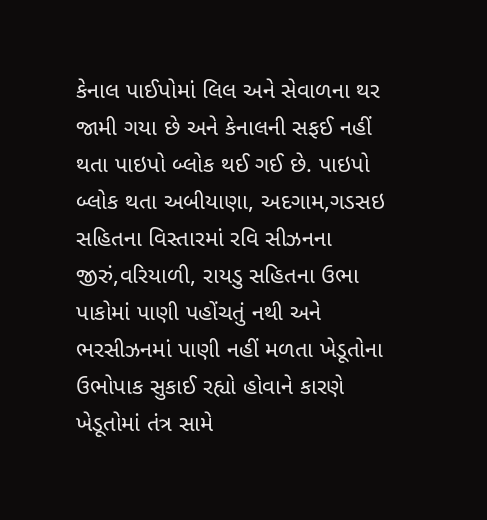કેનાલ પાઈપોમાં લિલ અને સેવાળના થર જામી ગયા છે અને કેનાલની સફઈ નહીં થતા પાઇપો બ્લોક થઈ ગઈ છે. પાઇપો બ્લોક થતા અબીયાણા, અદગામ,ગડસઇ સહિતના વિસ્તારમાં રવિ સીઝનના જીરું,વરિયાળી, રાયડુ સહિતના ઉભા પાકોમાં પાણી પહોંચતું નથી અને ભરસીઝનમાં પાણી નહીં મળતા ખેડૂતોના ઉભોપાક સુકાઈ રહ્યો હોવાને કારણે ખેડૂતોમાં તંત્ર સામે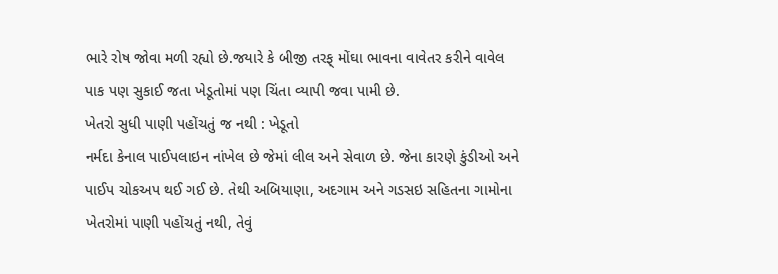ભારે રોષ જોવા મળી રહ્યો છે.જયારે કે બીજી તરફ્ મોંઘા ભાવના વાવેતર કરીને વાવેલ પાક પણ સુકાઈ જતા ખેડૂતોમાં પણ ચિંતા વ્યાપી જવા પામી છે.
ખેતરો સુધી પાણી પહોંચતું જ નથી : ખેડૂતો
નર્મદા કેનાલ પાઈપલાઇન નાંખેલ છે જેમાં લીલ અને સેવાળ છે. જેના કારણે કુંડીઓ અને પાઈપ ચોકઅપ થઈ ગઈ છે. તેથી અબિયાણા, અદગામ અને ગડસઇ સહિતના ગામોના ખેતરોમાં પાણી પહોંચતું નથી, તેવું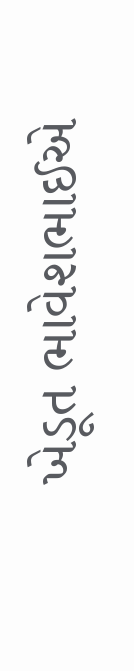ખેડૂત ભાવેશભાઈએ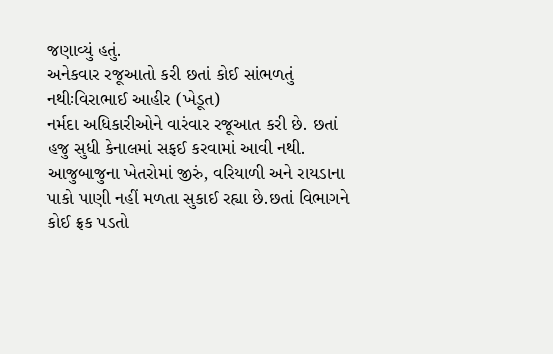જણાવ્યું હતું.
અનેકવાર રજૂઆતો કરી છતાં કોઈ સાંભળતું નથીઃવિરાભાઈ આહીર (ખેડૂત)
નર્મદા અધિકારીઓને વારંવાર રજૂઆત કરી છે. છતાં હજુ સુધી કેનાલમાં સફઈ કરવામાં આવી નથી. આજુબાજુના ખેતરોમાં જીરું, વરિયાળી અને રાયડાના પાકો પાણી નહીં મળતા સુકાઈ રહ્યા છે.છતાં વિભાગને કોઈ ફ્રક પડતો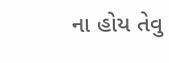ના હોય તેવુ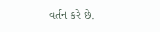વર્તન કરે છે.